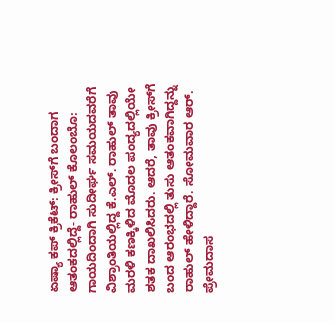ಏಷ್ಯಾ ಕಪ್ ಕ್ರಿಕೆಟ್: ಕ್ರೀಸ್‌ಗೆ ಬಂದಾಗ ಆತಂಕದಲ್ಲಿದ್ದೆ- ರಾಹುಲ್ ಕೊಲಂಬೊ: ಗಾಯದಿಂದಾಗಿ ಸುದೀರ್ಘ ಸಮಯದವರೆಗೆ ವಿಶ್ರಾಂತಿಯಲ್ಲಿದ್ದ ಕೆ.ಎಲ್. ರಾಹುಲ್ ತಾವು ಮರಳಿ ಕಣಕ್ಕಿಳಿದ ಮೊದಲ ಪಂದ್ಯದಲ್ಲಿಯೇ ಶತಕ ದಾಖಲಿಸಿದರು. ಆದರೆ, ತಾವು ಕ್ರೀಸ್‌ಗೆ ಬಂದ ಆರಂಭದಲ್ಲಿ ತುಸು ಆತಂಕವಾಗಿದ್ದನ್ನು ರಾಹುಲ್ ಹೇಳಿದ್ದಾರೆ. ಸೋಮವಾರ ಆರ್. ಪ್ರೇಮದಾಸ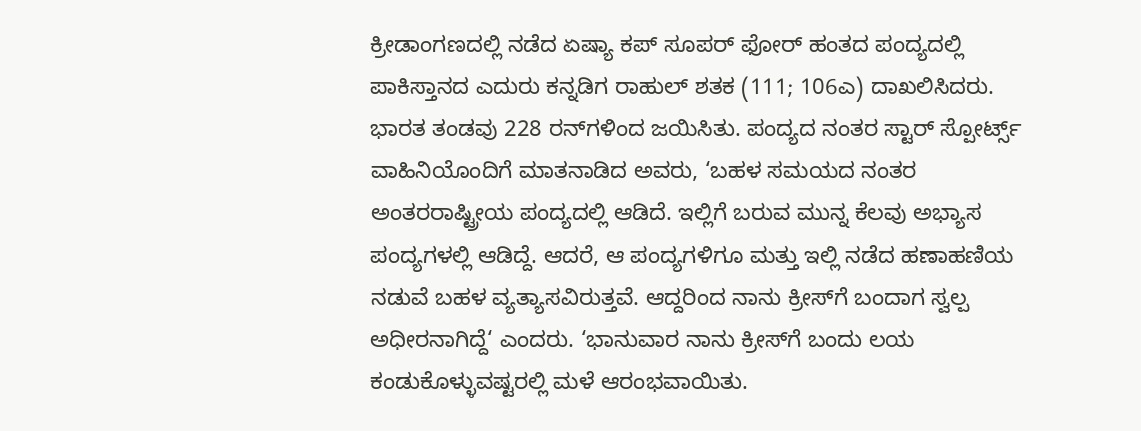ಕ್ರೀಡಾಂಗಣದಲ್ಲಿ ನಡೆದ ಏಷ್ಯಾ ಕಪ್ ಸೂಪರ್ ಫೋರ್ ಹಂತದ ಪಂದ್ಯದಲ್ಲಿ ಪಾಕಿಸ್ತಾನದ ಎದುರು ಕನ್ನಡಿಗ ರಾಹುಲ್ ಶತಕ (111; 106ಎ) ದಾಖಲಿಸಿದರು. ಭಾರತ ತಂಡವು 228 ರನ್‌ಗಳಿಂದ ಜಯಿಸಿತು. ಪಂದ್ಯದ ನಂತರ ಸ್ಟಾರ್‌ ಸ್ಪೋರ್ಟ್ಸ್ ವಾಹಿನಿಯೊಂದಿಗೆ ಮಾತನಾಡಿದ ಅವರು, ‘ಬಹಳ ಸಮಯದ ನಂತರ ಅಂತರರಾಷ್ಟ್ರೀಯ ಪಂದ್ಯದಲ್ಲಿ ಆಡಿದೆ. ಇಲ್ಲಿಗೆ ಬರುವ ಮುನ್ನ ಕೆಲವು ಅಭ್ಯಾಸ ಪಂದ್ಯಗಳಲ್ಲಿ ಆಡಿದ್ದೆ. ಆದರೆ, ಆ ಪಂದ್ಯಗಳಿಗೂ ಮತ್ತು ಇಲ್ಲಿ ನಡೆದ ಹಣಾಹಣಿಯ ನಡುವೆ ಬಹಳ ವ್ಯತ್ಯಾಸವಿರುತ್ತವೆ. ಆದ್ದರಿಂದ ನಾನು ಕ್ರೀಸ್‌ಗೆ ಬಂದಾಗ ಸ್ವಲ್ಪ ಅಧೀರನಾಗಿದ್ದೆ‘ ಎಂದರು. ‘ಭಾನುವಾರ ನಾನು ಕ್ರೀಸ್‌ಗೆ ಬಂದು ಲಯ ಕಂಡುಕೊಳ್ಳುವಷ್ಟರಲ್ಲಿ ಮಳೆ ಆರಂಭವಾಯಿತು.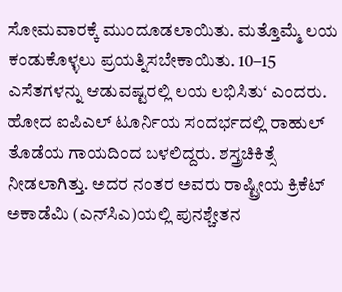ಸೋಮವಾರಕ್ಕೆ ಮುಂದೂಡಲಾಯಿತು. ಮತ್ತೊಮ್ಮೆ ಲಯ ಕಂಡುಕೊಳ್ಳಲು ಪ್ರಯತ್ನಿಸಬೇಕಾಯಿತು. 10–15 ಎಸೆತಗಳನ್ನು ಆಡುವಷ್ಟರಲ್ಲಿ ಲಯ ಲಭಿಸಿತು‘ ಎಂದರು. ಹೋದ ಐಪಿಎಲ್ ಟೂರ್ನಿಯ ಸಂದರ್ಭದಲ್ಲಿ ರಾಹುಲ್ ತೊಡೆಯ ಗಾಯದಿಂದ ಬಳಲಿದ್ದರು. ಶಸ್ತ್ರಚಿಕಿತ್ಸೆ ನೀಡಲಾಗಿತ್ತು. ಅದರ ನಂತರ ಅವರು ರಾಷ್ಟ್ರೀಯ ಕ್ರಿಕೆಟ್ ಅಕಾಡೆಮಿ (ಎನ್‌ಸಿಎ)ಯಲ್ಲಿ ಪುನಶ್ಚೇತನ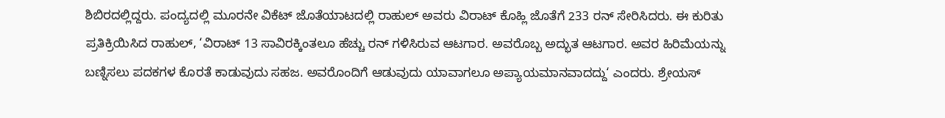ಶಿಬಿರದಲ್ಲಿದ್ದರು. ಪಂದ್ಯದಲ್ಲಿ ಮೂರನೇ ವಿಕೆಟ್ ಜೊತೆಯಾಟದಲ್ಲಿ ರಾಹುಲ್ ಅವರು ವಿರಾಟ್ ಕೊಹ್ಲಿ ಜೊತೆಗೆ 233 ರನ್‌ ಸೇರಿಸಿದರು. ಈ ಕುರಿತು ಪ್ರತಿಕ್ರಿಯಿಸಿದ ರಾಹುಲ್, ‘ವಿರಾಟ್ 13 ಸಾವಿರಕ್ಕಿಂತಲೂ ಹೆಚ್ಚು ರನ್‌ ಗಳಿಸಿರುವ ಆಟಗಾರ. ಅವರೊಬ್ಬ ಅದ್ಭುತ ಆಟಗಾರ. ಅವರ ಹಿರಿಮೆಯನ್ನು ಬಣ್ನಿಸಲು ಪದಕಗಳ ಕೊರತೆ ಕಾಡುವುದು ಸಹಜ. ಅವರೊಂದಿಗೆ ಆಡುವುದು ಯಾವಾಗಲೂ ಅಪ್ಯಾಯಮಾನವಾದದ್ದು‘ ಎಂದರು. ಶ್ರೇಯಸ್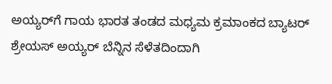ಅಯ್ಯರ್‌ಗೆ ಗಾಯ ಭಾರತ ತಂಡದ ಮಧ್ಯಮ ಕ್ರಮಾಂಕದ ಬ್ಯಾಟರ್ ಶ್ರೇಯಸ್ ಅಯ್ಯರ್ ಬೆನ್ನಿನ ಸೆಳೆತದಿಂದಾಗಿ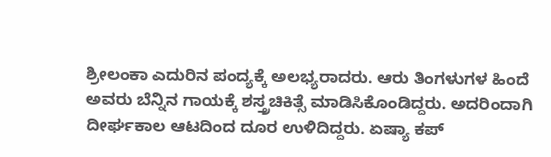ಶ್ರೀಲಂಕಾ ಎದುರಿನ ಪಂದ್ಯಕ್ಕೆ ಅಲಭ್ಯರಾದರು. ಆರು ತಿಂಗಳುಗಳ ಹಿಂದೆ ಅವರು ಬೆನ್ನಿನ ಗಾಯಕ್ಕೆ ಶಸ್ತ್ರಚಿಕಿತ್ಸೆ ಮಾಡಿಸಿಕೊಂಡಿದ್ದರು. ಅದರಿಂದಾಗಿ ದೀರ್ಘಕಾಲ ಆಟದಿಂದ ದೂರ ಉಳಿದಿದ್ದರು. ಏಷ್ಯಾ ಕಪ್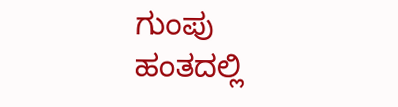ಗುಂಪು ಹಂತದಲ್ಲಿ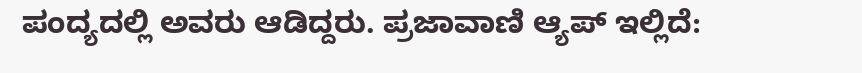ಪಂದ್ಯದಲ್ಲಿ ಅವರು ಆಡಿದ್ದರು. ಪ್ರಜಾವಾಣಿ ಆ್ಯಪ್ ಇಲ್ಲಿದೆ: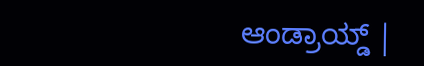ಆಂಡ್ರಾಯ್ಡ್ |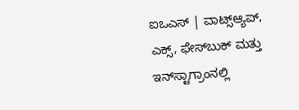ಐಒಎಸ್ | ವಾಟ್ಸ್ಆ್ಯಪ್, ಎಕ್ಸ್, ಫೇಸ್‌ಬುಕ್ ಮತ್ತು ಇನ್‌ಸ್ಟಾಗ್ರಾಂನಲ್ಲಿ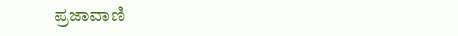ಪ್ರಜಾವಾಣಿ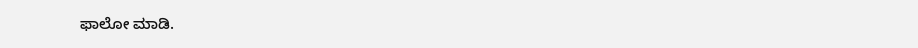ಫಾಲೋ ಮಾಡಿ.